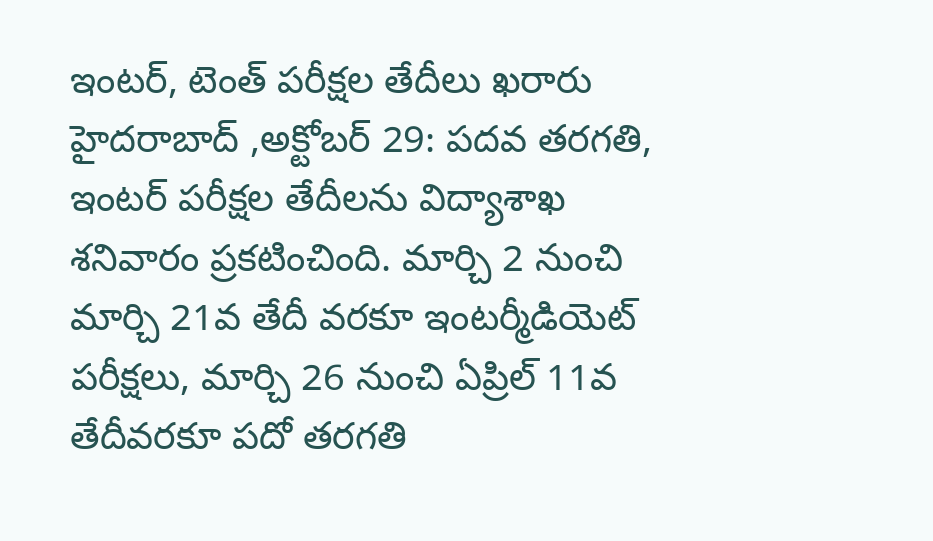ఇంటర్, టెంత్ పరీక్షల తేదీలు ఖరారు
హైదరాబాద్ ,అక్టోబర్ 29: పదవ తరగతి, ఇంటర్ పరీక్షల తేదీలను విద్యాశాఖ శనివారం ప్రకటించింది. మార్చి 2 నుంచి మార్చి 21వ తేదీ వరకూ ఇంటర్మీడియెట్ పరీక్షలు, మార్చి 26 నుంచి ఏప్రిల్ 11వ తేదీవరకూ పదో తరగతి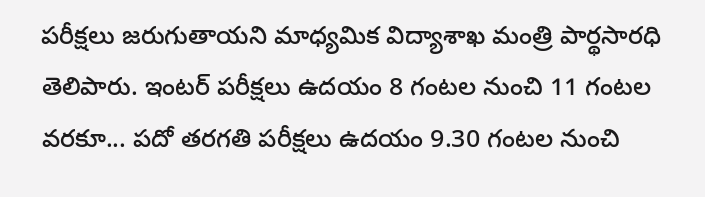పరీక్షలు జరుగుతాయని మాధ్యమిక విద్యాశాఖ మంత్రి పార్థసారధి తెలిపారు. ఇంటర్ పరీక్షలు ఉదయం 8 గంటల నుంచి 11 గంటల వరకూ... పదో తరగతి పరీక్షలు ఉదయం 9.30 గంటల నుంచి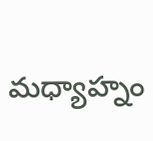మధ్యాహ్నం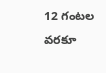12 గంటల వరకూ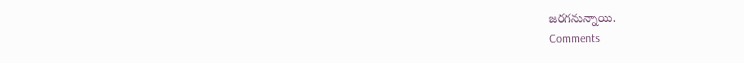జరగనున్నాయి.
Comments